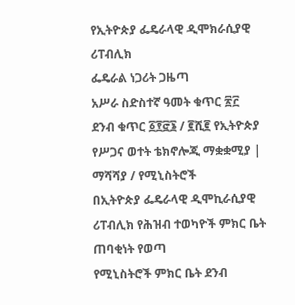የኢትዮጵያ ፌዴራላዊ ዲሞክራሲያዊ ሪፐብሊክ
ፌዴራል ነጋሪት ጋዜጣ
አሥራ ስድስተኛ ዓመት ቁጥር ፳፫
ደንብ ቁጥር ፩፻፸፮ / ፪ሺ፪ የኢትዮጵያ የሥጋና ወተት ቴክኖሎጂ ማቋቋሚያ | ማሻሻያ / የሚኒስትሮች
በኢትዮጵያ ፌዴራላዊ ዲሞኪራሲያዊ ሪፐብሊክ የሕዝብ ተወካዮች ምክር ቤት ጠባቂነት የወጣ
የሚኒስትሮች ምክር ቤት ደንብ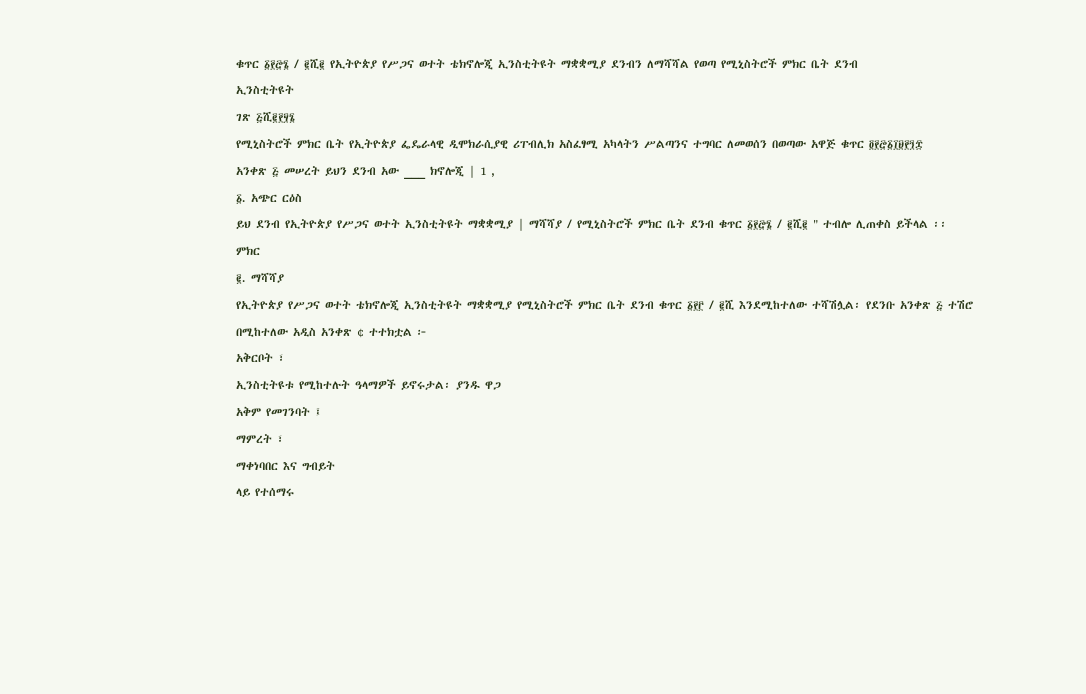ቁጥር ፩፻፸፮ / ፪ሺ፪ የኢትዮጵያ የሥጋና ወተት ቴክኖሎጂ ኢንስቲትዩት ማቋቋሚያ ደንብን ለማሻሻል የወጣ የሚኒስትሮች ምክር ቤት ደንብ
ኢንስቲትዩት
ገጽ ፭ሺ፪፻፶፮
የሚኒስትሮች ምክር ቤት የኢትዮጵያ ፌዴራላዊ ዲሞክራሲያዊ ሪፐብሊክ አስፈፃሚ አካላትን ሥልጣንና ተግባር ለመወሰን በወጣው አዋጅ ቁጥር ፬፻፸፩፲፱፻፺፰
አንቀጽ ፭ መሠረት ይህን ደንብ አው ___ ክኖሎጂ | 1 ,
፩. አጭር ርዕስ
ይህ ደንብ የኢትዮጵያ የሥጋና ወተት ኢንስቲትዩት ማቋቋሚያ | ማሻሻያ / የሚኒስትሮች ምክር ቤት ደንብ ቁጥር ፩፻፸፮ / ፪ሺ፪ " ተብሎ ሊጠቀስ ይችላል ፡፡
ምክር
፪. ማሻሻያ
የኢትዮጵያ የሥጋና ወተት ቴክኖሎጂ ኢንስቲትዩት ማቋቋሚያ የሚኒስትሮች ምክር ቤት ደንብ ቁጥር ፩፻፫ / ፪ሺ እንደሚከተለው ተሻሽሏል፡ የደንቡ አንቀጽ ፭ ተሽሮ በሚከተለው አዲስ አንቀጽ ¢ ተተክቷል ፦
አቅርቦት ፣
ኢንስቲትዩቱ የሚከተሉት ዓላማዎች ይኖሩታል፡ ያንዱ ዋጋ
አቅም የመገንባት ፤
ማምረት ፣
ማቀነባበር እና ግብይት
ላይ የተሰማሩ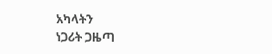አካላትን
ነጋሪት ጋዜጣ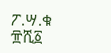ፖ.ሣ.ቁ ፹ሺ፩